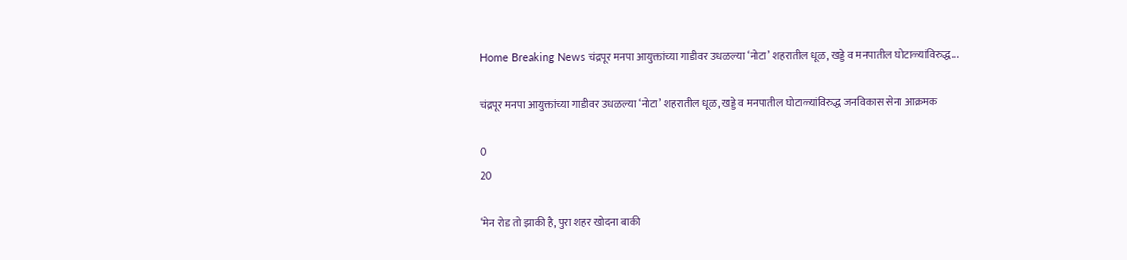Home Breaking News चंद्रपूर मनपा आयुक्तांच्या गाडीवर उधळल्या ‘नोटा’ शहरातील धूळ, खड्डे व मनपातील घोटाळ्यांविरुद्ध...

चंद्रपूर मनपा आयुक्तांच्या गाडीवर उधळल्या ‘नोटा’ शहरातील धूळ, खड्डे व मनपातील घोटाळ्यांविरुद्ध जनविकास सेना आक्रमक

0
20

‘मेन रोड तो झाकी है, पुरा शहर खोदना बाकी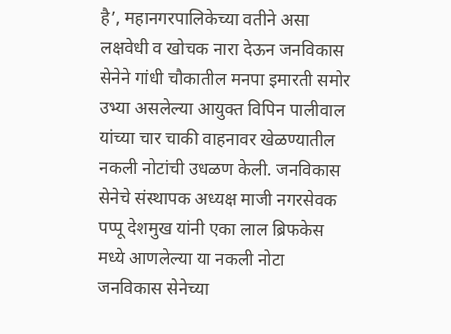है’, महानगरपालिकेच्या वतीने असा लक्षवेधी व खोचक नारा देऊन जनविकास सेनेने गांधी चौकातील मनपा इमारती समोर उभ्या असलेल्या आयुक्त विपिन पालीवाल यांच्या चार चाकी वाहनावर खेळण्यातील नकली नोटांची उधळण केली. जनविकास सेनेचे संस्थापक अध्यक्ष माजी नगरसेवक पप्पू देशमुख यांनी एका लाल ब्रिफकेस मध्ये आणलेल्या या नकली नोटा जनविकास सेनेच्या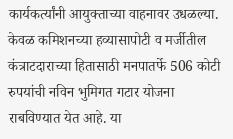कार्यकर्त्यांनी आयुक्ताच्या वाहनावर उधळल्या. केवळ कमिशनच्या हव्यासापोटी व मर्जीतील कंत्राटदाराच्या हितासाठी मनपातर्फे 506 कोटी रुपयांची नविन भुमिगत गटार योजना राबविण्यात येत आहे. या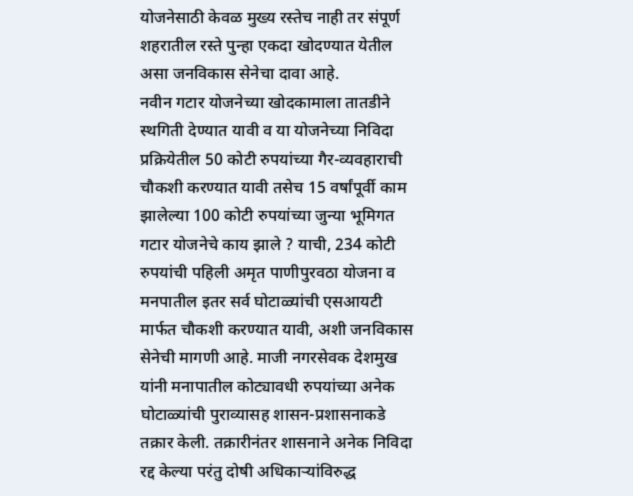योजनेसाठी केवळ मुख्य रस्तेच नाही तर संपूर्ण शहरातील रस्ते पुन्हा एकदा खोदण्यात येतील असा जनविकास सेनेचा दावा आहे.
नवीन गटार योजनेच्या खोदकामाला तातडीने स्थगिती देण्यात यावी व या योजनेच्या निविदा प्रक्रियेतील 50 कोटी रुपयांच्या गैर-व्यवहाराची चौकशी करण्यात यावी तसेच 15 वर्षांपूर्वी काम झालेल्या 100 कोटी रुपयांच्या जुन्या भूमिगत गटार योजनेचे काय झाले ? याची, 234 कोटी रुपयांची पहिली अमृत पाणीपुरवठा योजना व मनपातील इतर सर्व घोटाळ्यांची एसआयटी मार्फत चौकशी करण्यात यावी, अशी जनविकास सेनेची मागणी आहे. माजी नगरसेवक देशमुख यांनी मनापातील कोट्यावधी रुपयांच्या अनेक घोटाळ्यांची पुराव्यासह शासन-प्रशासनाकडे तक्रार केली. तक्रारीनंतर शासनाने अनेक निविदा रद्द केल्या परंतु दोषी अधिकाऱ्यांविरुद्ध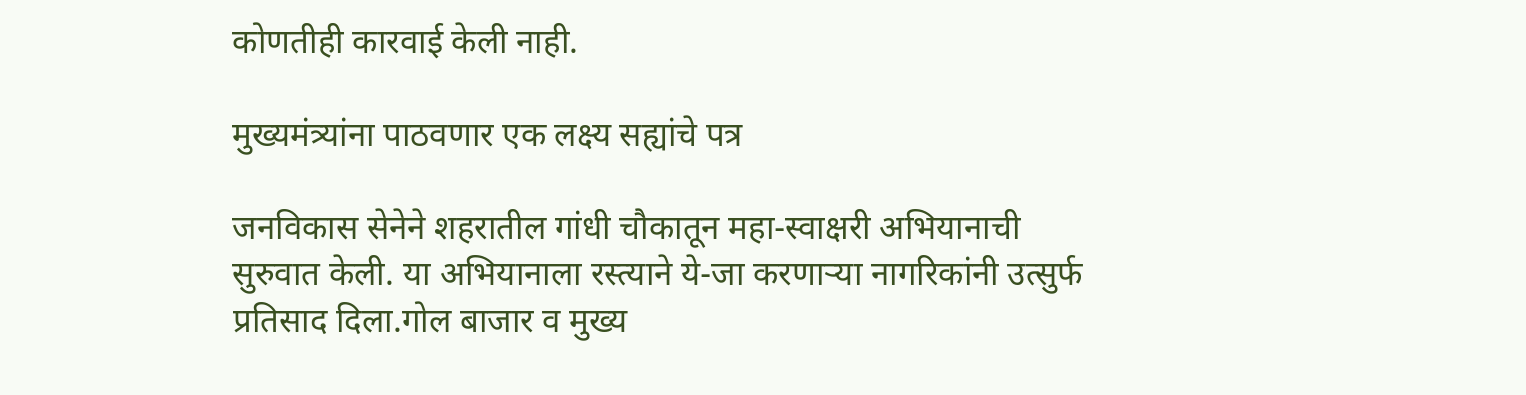कोणतीही कारवाई केली नाही.

मुख्यमंत्र्यांना पाठवणार एक लक्ष्य सह्यांचे पत्र

जनविकास सेनेने शहरातील गांधी चौकातून महा-स्वाक्षरी अभियानाची सुरुवात केली. या अभियानाला रस्त्याने ये-जा करणाऱ्या नागरिकांनी उत्सुर्फ प्रतिसाद दिला.गोल बाजार व मुख्य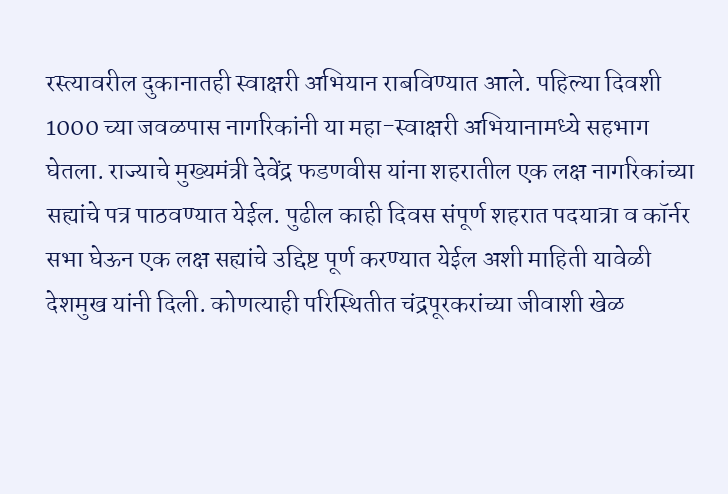रस्त्यावरील दुकानातही स्वाक्षरी अभियान राबविण्यात आले. पहिल्या दिवशी 1000 च्या जवळपास नागरिकांनी या महा-स्वाक्षरी अभियानामध्ये सहभाग घेतला. राज्याचे मुख्यमंत्री देवेंद्र फडणवीस यांना शहरातील एक लक्ष नागरिकांच्या सह्यांचे पत्र पाठवण्यात येईल. पुढील काही दिवस संपूर्ण शहरात पदयात्रा व कॉर्नर सभा घेऊन एक लक्ष सह्यांचे उद्दिष्ट पूर्ण करण्यात येईल अशी माहिती यावेळी देशमुख यांनी दिली. कोणत्याही परिस्थितीत चंद्रपूरकरांच्या जीवाशी खेळ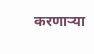करणाऱ्या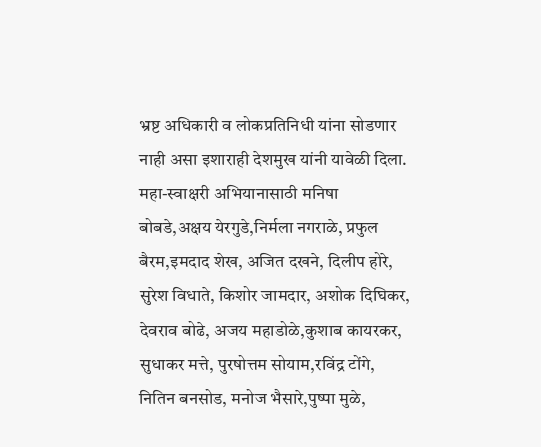भ्रष्ट अधिकारी व लोकप्रतिनिधी यांना सोडणार नाही असा इशाराही देशमुख यांनी यावेळी दिला.
महा-स्वाक्षरी अभियानासाठी मनिषा बोबडे,अक्षय येरगुडे,निर्मला नगराळे, प्रफुल बैरम,इमदाद शेख, अजित दखने, दिलीप होरे, सुरेश विधाते, किशोर जामदार, अशोक दिघिकर, देवराव बोढे, अजय महाडोळे,कुशाब कायरकर, सुधाकर मत्ते, पुरषोत्तम सोयाम,रविंद्र टोंगे, नितिन बनसोड, मनोज भैसारे,पुष्पा मुळे,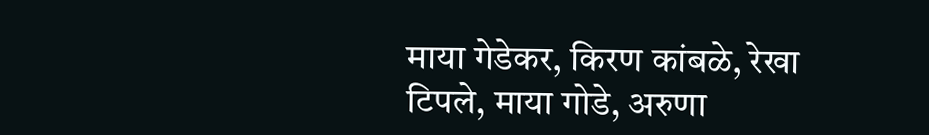माया गेडेकर, किरण कांबळे, रेखा टिपले, माया गोडे, अरुणा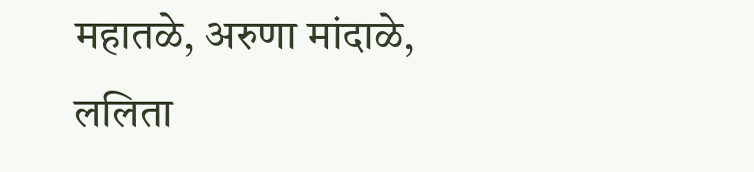महातळे, अरुणा मांदाळे, ललिता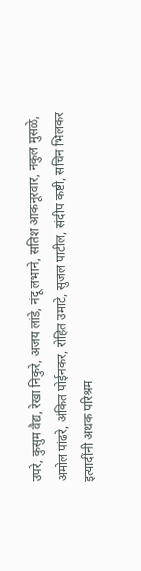उपरे, कुसुम वैद्य, रेखा निकुरे, अजय लांडे, नंदू लभाने, सतिश आकनूरवार, नकुल मुसळे, अमोल पांढरे, अंकित पोईनकर, रोहित उमाटे, सुजल पाटील, संदीप कष्टी, सचिन भिलकर इत्यादींनी अथक परिश्रम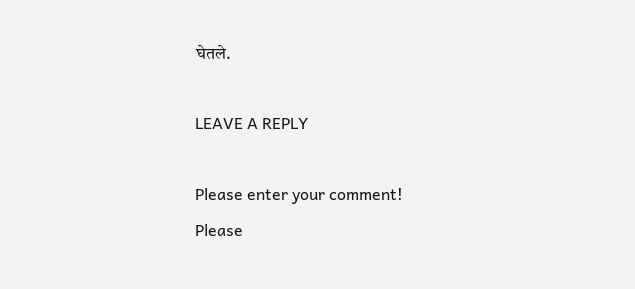घेतले.

LEAVE A REPLY

Please enter your comment!
Please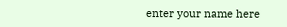enter your name here